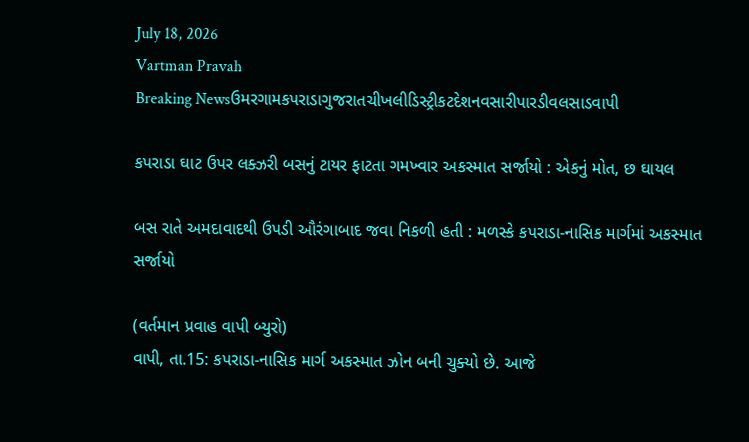July 18, 2026
Vartman Pravah
Breaking Newsઉમરગામકપરાડાગુજરાતચીખલીડિસ્ટ્રીકટદેશનવસારીપારડીવલસાડવાપી

કપરાડા ઘાટ ઉપર લક્‍ઝરી બસનું ટાયર ફાટતા ગમખ્‍વાર અકસ્‍માત સર્જાયો : એકનું મોત, છ ઘાયલ

બસ રાતે અમદાવાદથી ઉપડી ઔરંગાબાદ જવા નિકળી હતી : મળસ્‍કે કપરાડા-નાસિક માર્ગમાં અકસ્‍માત સર્જાયો

(વર્તમાન પ્રવાહ વાપી બ્‍યુરો)
વાપી, તા.15: કપરાડા-નાસિક માર્ગ અકસ્‍માત ઝોન બની ચુક્‍યો છે. આજે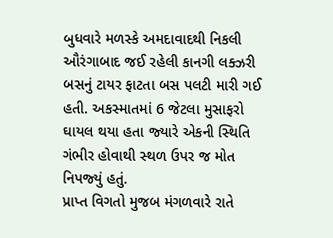બુધવારે મળસ્‍કે અમદાવાદથી નિકલી ઔરંગાબાદ જઈ રહેલી કાનગી લક્‍ઝરી બસનું ટાયર ફાટતા બસ પલટી મારી ગઈ હતી. અકસ્‍માતમાં 6 જેટલા મુસાફરો ઘાયલ થયા હતા જ્‍યારે એકની સ્‍થિતિ ગંભીર હોવાથી સ્‍થળ ઉપર જ મોત નિપજ્‍યું હતું.
પ્રાપ્ત વિગતો મુજબ મંગળવારે રાતે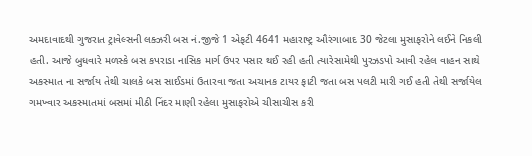અમદાવાદથી ગુજરાત ટ્રાવેલ્‍સની લક્‍ઝરી બસ નં.જીજે 1 એફટી 4641 મહારાષ્‍ટ્ર ઔરંગાબાદ 30 જેટલા મુસાફરોને લઈને નિકલી હતી. આજે બુધવારે મળસ્‍કે બસ કપરાડા નાસિક માર્ગ ઉપર પસાર થઈ રહી હતી ત્‍યારેસામેથી પુરઝડપો આવી રહેલ વાહન સાથે અકસ્‍માત ના સર્જાય તેથી ચાલકે બસ સાઈડમાં ઉતારવા જતા અચાનક ટાયર ફાટી જતા બસ પલટી મારી ગઈ હતી તેથી સર્જાયેલ ગમખ્‍વાર અકસ્‍માતમાં બસમાં મીઠી નિંદર માણી રહેલા મુસાફરોએ ચીસાચીસ કરી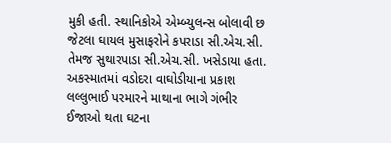મુકી હતી. સ્‍થાનિકોએ એમ્‍બ્‍યુલન્‍સ બોલાવી છ જેટલા ઘાયલ મુસાફરોને કપરાડા સી.એચ.સી. તેમજ સુથારપાડા સી.એચ.સી. ખસેડાયા હતા. અકસ્‍માતમાં વડોદરા વાઘોડીયાના પ્રકાશ લલ્લુભાઈ પરમારને માથાના ભાગે ગંભીર ઈજાઓ થતા ઘટના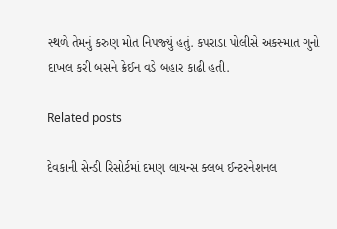સ્‍થળે તેમનું કરુણ મોત નિપજ્‍યું હતું. કપરાડા પોલીસે અકસ્‍માત ગુનો દાખલ કરી બસને ક્રેઈન વડે બહાર કાઢી હતી.

Related posts

દેવકાની સેન્‍ડી રિસોર્ટમાં દમણ લાયન્‍સ ક્‍લબ ઈન્‍ટરનેશનલ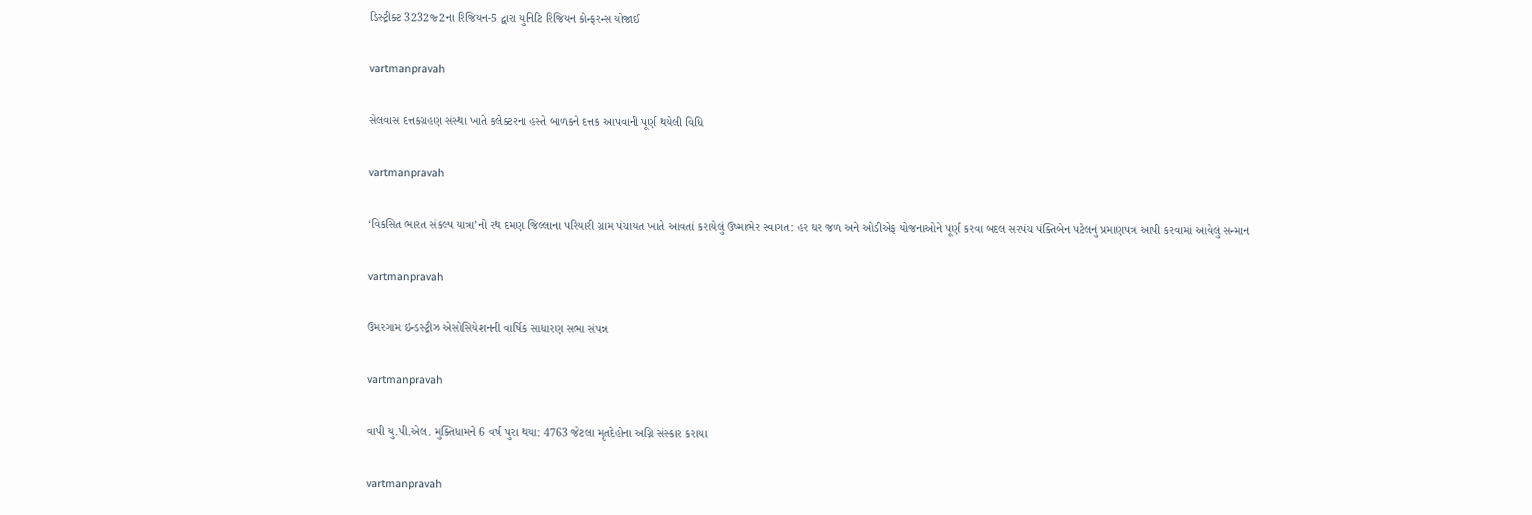ડિસ્‍ટ્રીક્‍ટ 3232જ્‍2ના રિજિયન-5 દ્વારા યુનિટિ રિજિયન કોન્‍ફરન્‍સ યોજાઈ

vartmanpravah

સેલવાસ દત્તકગ્રહણ સંસ્‍થા ખાતે કલેક્‍ટરના હસ્‍તે બાળકને દત્તક આપવાની પૂર્ણ થયેલી વિધિ

vartmanpravah

‘વિકસિત ભારત સંકલ્‍પ યાત્રા’નો રથ દમણ જિલ્લાના પરિયારી ગ્રામ પંચાયત ખાતે આવતાં કરાયેલું ઉષ્‍માભેર સ્‍વાગત: હર ઘર જળ અને ઓડીએફ યોજનાઓને પૂર્ણ કરવા બદલ સરપંચ પંક્‍તિબેન પટેલનું પ્રમાણપત્ર આપી કરવામાં આવેલું સન્‍માન

vartmanpravah

ઉમરગામ ઇન્‍ડસ્‍ટ્રીઝ એસોસિયેશનની વાર્ષિક સાધારણ સભા સંપન્ન

vartmanpravah

વાપી યુ.પી.એલ. મુક્‍તિધામને 6 વર્ષ પુરા થયા: 4763 જેટલા મૃતદેહોના અગ્નિ સંસ્‍કાર કરાયા

vartmanpravah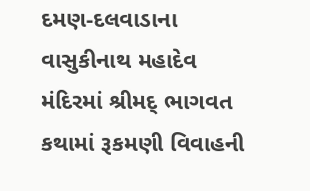દમણ-દલવાડાના વાસુકીનાથ મહાદેવ મંદિરમાં શ્રીમદ્‌ ભાગવત કથામાં રૂકમણી વિવાહની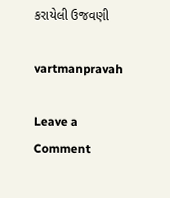કરાયેલી ઉજવણી

vartmanpravah

Leave a Comment